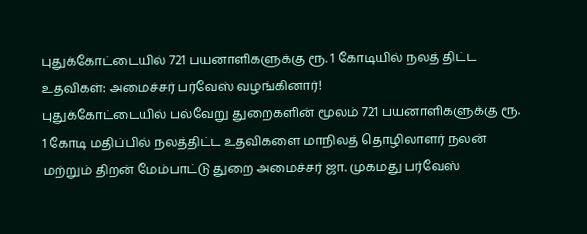புதுக்கோட்டையில் 721 பயனாளிகளுக்கு ரூ. 1 கோடியில் நலத் திட்ட உதவிகள்: அமைச்சர் பர்வேஸ் வழங்கினார்!
புதுக்கோட்டையில் பல்வேறு துறைகளின் மூலம் 721 பயனாளிகளுக்கு ரூ. 1 கோடி மதிப்பில் நலத்திட்ட உதவிகளை மாநிலத் தொழிலாளர் நலன் மற்றும் திறன் மேம்பாட்டு துறை அமைச்சர் ஜா. முகமது பர்வேஸ்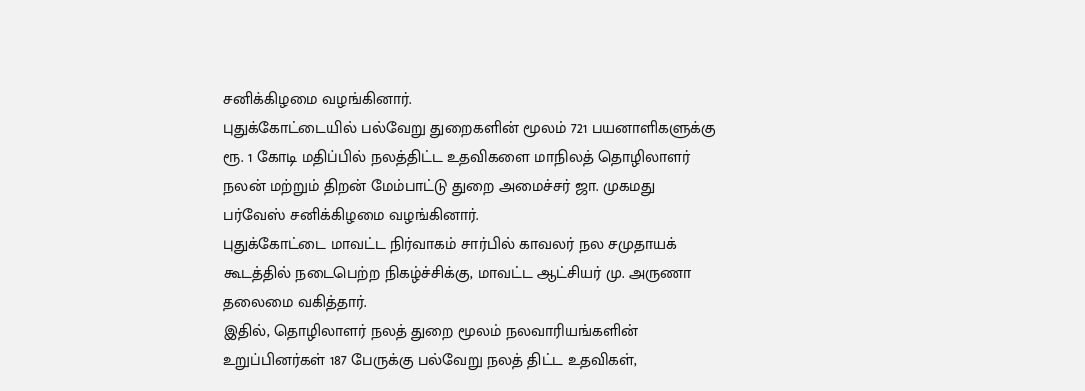சனிக்கிழமை வழங்கினார்.
புதுக்கோட்டையில் பல்வேறு துறைகளின் மூலம் 721 பயனாளிகளுக்கு ரூ. 1 கோடி மதிப்பில் நலத்திட்ட உதவிகளை மாநிலத் தொழிலாளர் நலன் மற்றும் திறன் மேம்பாட்டு துறை அமைச்சர் ஜா. முகமது பர்வேஸ் சனிக்கிழமை வழங்கினார்.
புதுக்கோட்டை மாவட்ட நிர்வாகம் சார்பில் காவலர் நல சமுதாயக் கூடத்தில் நடைபெற்ற நிகழ்ச்சிக்கு, மாவட்ட ஆட்சியர் மு. அருணா தலைமை வகித்தார்.
இதில், தொழிலாளர் நலத் துறை மூலம் நலவாரியங்களின் உறுப்பினர்கள் 187 பேருக்கு பல்வேறு நலத் திட்ட உதவிகள்,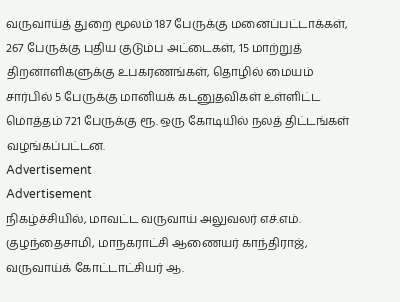வருவாய்த் துறை மூலம் 187 பேருக்கு மனைப்பட்டாக்கள், 267 பேருக்கு புதிய குடும்ப அட்டைகள், 15 மாற்றுத் திறனாளிகளுக்கு உபகரணங்கள், தொழில் மையம் சார்பில் 5 பேருக்கு மானியக் கடனுதவிகள் உள்ளிட்ட மொத்தம் 721 பேருக்கு ரூ. ஒரு கோடியில் நலத் திட்டங்கள் வழங்கப்பட்டன.
Advertisement
Advertisement
நிகழ்ச்சியில், மாவட்ட வருவாய் அலுவலர் எச்.எம். குழந்தைசாமி, மாநகராட்சி ஆணையர் காந்திராஜ், வருவாய்க் கோட்டாட்சியர் ஆ.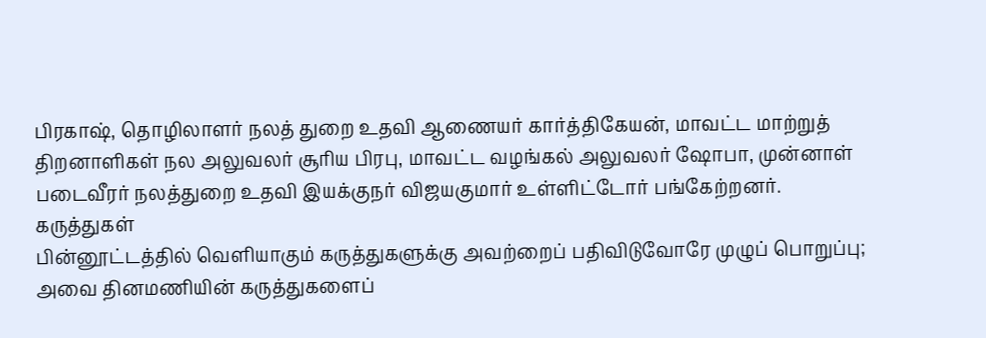பிரகாஷ், தொழிலாளர் நலத் துறை உதவி ஆணையர் கார்த்திகேயன், மாவட்ட மாற்றுத் திறனாளிகள் நல அலுவலர் சூரிய பிரபு, மாவட்ட வழங்கல் அலுவலர் ஷோபா, முன்னாள் படைவீரர் நலத்துறை உதவி இயக்குநர் விஜயகுமார் உள்ளிட்டோர் பங்கேற்றனர்.
கருத்துகள்
பின்னூட்டத்தில் வெளியாகும் கருத்துகளுக்கு அவற்றைப் பதிவிடுவோரே முழுப் பொறுப்பு; அவை தினமணியின் கருத்துகளைப்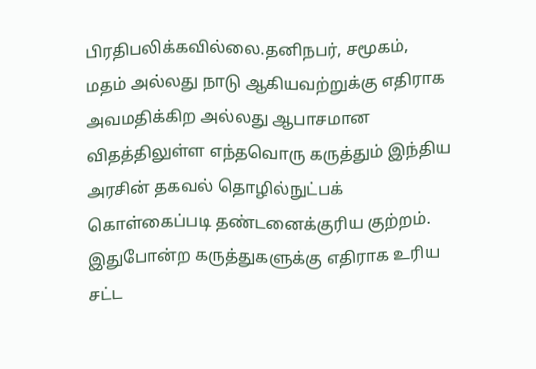பிரதிபலிக்கவில்லை.தனிநபர், சமூகம், மதம் அல்லது நாடு ஆகியவற்றுக்கு எதிராக அவமதிக்கிற அல்லது ஆபாசமான விதத்திலுள்ள எந்தவொரு கருத்தும் இந்திய அரசின் தகவல் தொழில்நுட்பக் கொள்கைப்படி தண்டனைக்குரிய குற்றம். இதுபோன்ற கருத்துகளுக்கு எதிராக உரிய சட்ட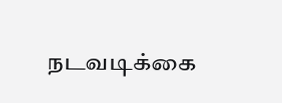நடவடிக்கை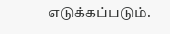எடுக்கப்படும்.